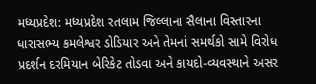મધ્યપ્રદેશ: મધ્યપ્રદેશ રતલામ જિલ્લાના સૈલાના વિસ્તારના ધારાસભ્ય કમલેશ્વર ડોડિયાર અને તેમનાં સમર્થકો સામે વિરોધ પ્રદર્શન દરમિયાન બેરિકેટ તોડવા અને કાયદો-વ્યવસ્થાને અસર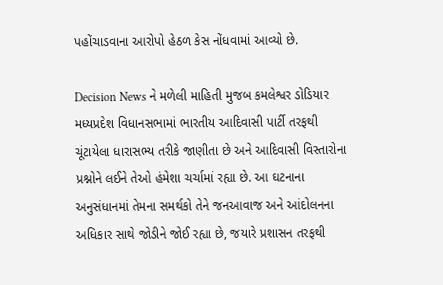પહોંચાડવાના આરોપો હેઠળ કેસ નોંધવામાં આવ્યો છે.

Decision News ને મળેલી માહિતી મુજબ કમલેશ્વર ડોડિયાર મધ્યપ્રદેશ વિધાનસભામાં ભારતીય આદિવાસી પાર્ટી તરફથી ચૂંટાયેલા ધારાસભ્ય તરીકે જાણીતા છે અને આદિવાસી વિસ્તારોના પ્રશ્નોને લઈને તેઓ હંમેશા ચર્ચામાં રહ્યા છે. આ ઘટનાના અનુસંધાનમાં તેમના સમર્થકો તેને જનઆવાજ અને આંદોલનના અધિકાર સાથે જોડીને જોઈ રહ્યા છે, જયારે પ્રશાસન તરફથી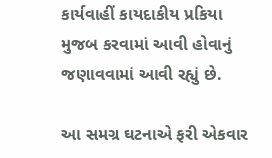કાર્યવાહીં કાયદાકીય પ્રકિયા મુજબ કરવામાં આવી હોવાનું જણાવવામાં આવી રહ્યું છે.

આ સમગ્ર ઘટનાએ ફરી એકવાર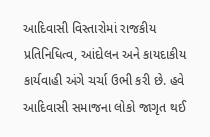આદિવાસી વિસ્તારોમાં રાજકીય પ્રતિનિધિત્વ, આંદોલન અને કાયદાકીય કાર્યવાહી અંગે ચર્ચા ઉભી કરી છે. હવે આદિવાસી સમાજના લોકો જાગૃત થઈ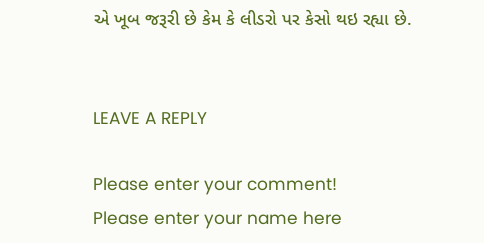એ ખૂબ જરૂરી છે કેમ કે લીડરો પર કેસો થઇ રહ્યા છે.


LEAVE A REPLY

Please enter your comment!
Please enter your name here